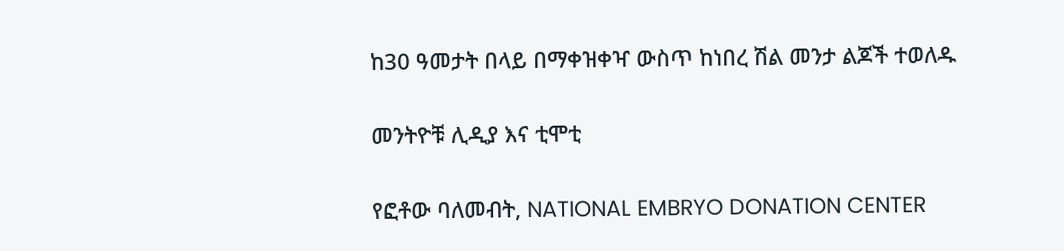ከ30 ዓመታት በላይ በማቀዝቀዣ ውስጥ ከነበረ ሽል መንታ ልጆች ተወለዱ

መንትዮቹ ሊዲያ እና ቲሞቲ

የፎቶው ባለመብት, NATIONAL EMBRYO DONATION CENTER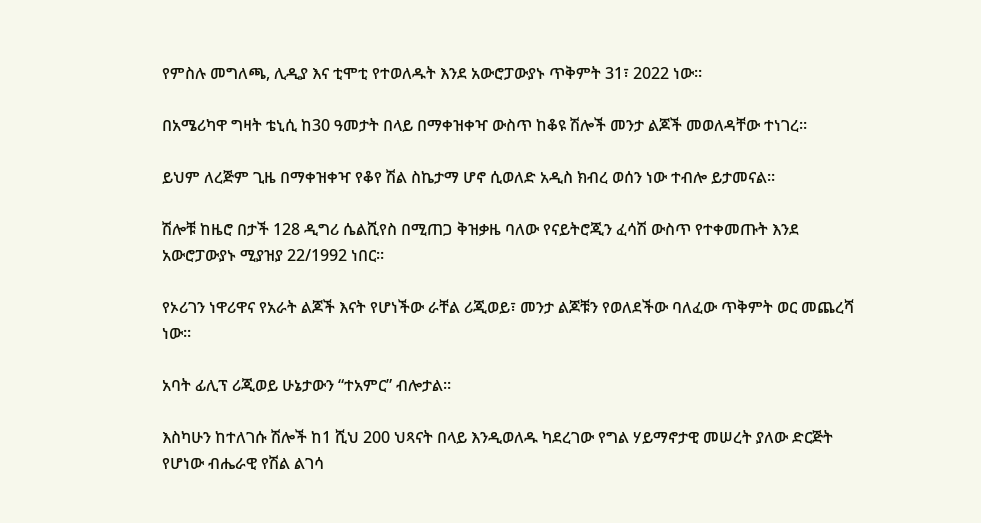የምስሉ መግለጫ, ሊዲያ እና ቲሞቲ የተወለዱት እንደ አውሮፓውያኑ ጥቅምት 31፣ 2022 ነው።

በአሜሪካዋ ግዛት ቴኒሲ ከ30 ዓመታት በላይ በማቀዝቀዣ ውስጥ ከቆዩ ሽሎች መንታ ልጆች መወለዳቸው ተነገረ።

ይህም ለረጅም ጊዜ በማቀዝቀዣ የቆየ ሽል ስኬታማ ሆኖ ሲወለድ አዲስ ክብረ ወሰን ነው ተብሎ ይታመናል።

ሽሎቹ ከዜሮ በታች 128 ዲግሪ ሴልሺየስ በሚጠጋ ቅዝቃዜ ባለው የናይትሮጂን ፈሳሽ ውስጥ የተቀመጡት እንደ አውሮፓውያኑ ሚያዝያ 22/1992 ነበር።

የኦሪገን ነዋሪዋና የአራት ልጆች እናት የሆነችው ራቸል ሪጂወይ፣ መንታ ልጆቹን የወለደችው ባለፈው ጥቅምት ወር መጨረሻ ነው።

አባት ፊሊፕ ሪጂወይ ሁኔታውን “ተአምር” ብሎታል።

እስካሁን ከተለገሱ ሽሎች ከ1 ሺህ 200 ህጻናት በላይ እንዲወለዱ ካደረገው የግል ሃይማኖታዊ መሠረት ያለው ድርጅት የሆነው ብሔራዊ የሽል ልገሳ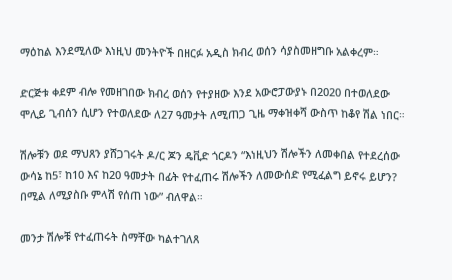ማዕከል እንደሚለው እነዚህ መንትዮች በዘርፉ አዲስ ክብረ ወሰን ሳያስመዘግቡ አልቀረም።

ድርጅቱ ቀደም ብሎ የመዘገበው ክብረ ወሰን የተያዘው እንደ አውሮፓውያኑ በ2020 በተወለደው ሞሊይ ጊብሰን ሲሆን የተወለደው ለ27 ዓመታት ለሚጠጋ ጊዜ ማቀዝቀሻ ውስጥ ከቆየ ሽል ነበር።

ሽሎቹን ወደ ማህጸን ያሸጋገሩት ዶ/ር ጆን ዴቪድ ጎርዶን “እነዚህን ሽሎችን ለመቀበል የተደረሰው ውሳኔ ከ5፣ ከ10 እና ከ20 ዓመታት በፊት የተፈጠሩ ሽሎችን ለመውሰድ የሚፈልግ ይኖሩ ይሆን? በሚል ለሚያስቡ ምላሽ የሰጠ ነው” ብለዋል።

መንታ ሽሎቹ የተፈጠሩት ስማቸው ካልተገለጸ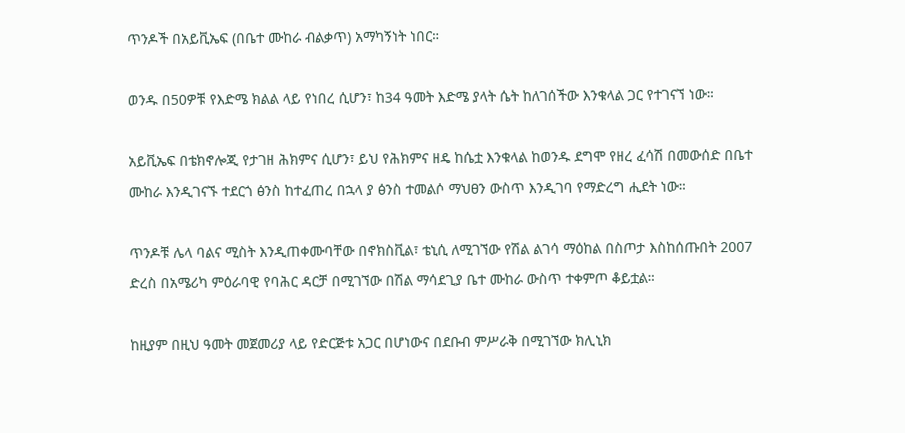ጥንዶች በአይቪኤፍ (በቤተ ሙከራ ብልቃጥ) አማካኝነት ነበር።

ወንዱ በ50ዎቹ የእድሜ ክልል ላይ የነበረ ሲሆን፣ ከ34 ዓመት እድሜ ያላት ሴት ከለገሰችው እንቁላል ጋር የተገናኘ ነው።

አይቪኤፍ በቴክኖሎጂ የታገዘ ሕክምና ሲሆን፣ ይህ የሕክምና ዘዴ ከሴቷ እንቁላል ከወንዱ ደግሞ የዘረ ፈሳሽ በመውሰድ በቤተ ሙከራ እንዲገናኙ ተደርጎ ፅንስ ከተፈጠረ በኋላ ያ ፅንስ ተመልሶ ማህፀን ውስጥ እንዲገባ የማድረግ ሒደት ነው።

ጥንዶቹ ሌላ ባልና ሚስት እንዲጠቀሙባቸው በኖክስቪል፣ ቴኒሲ ለሚገኘው የሽል ልገሳ ማዕከል በስጦታ እስከሰጡበት 2007 ድረስ በአሜሪካ ምዕራባዊ የባሕር ዳርቻ በሚገኘው በሽል ማሳደጊያ ቤተ ሙከራ ውስጥ ተቀምጦ ቆይቷል።

ከዚያም በዚህ ዓመት መጀመሪያ ላይ የድርጅቱ አጋር በሆነውና በደቡብ ምሥራቅ በሚገኘው ክሊኒክ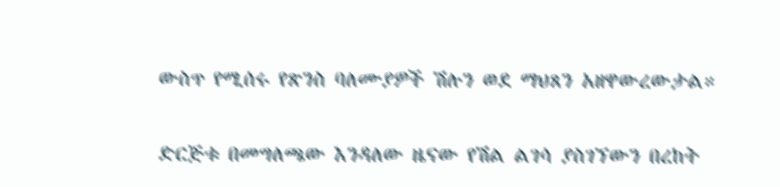ውስጥ የሚሰሩ የጽንስ ባለሙያዎች ሽሉን ወደ ማህጸን አዘዋውረውታል።

ድርጅቱ በመግለጫው እንዳለው ዜናው የሽል ልገሳ ያስገኘውን በረከት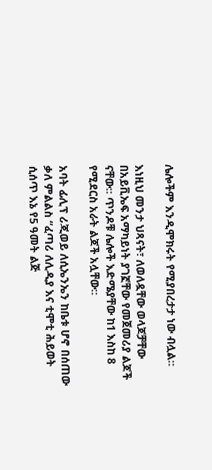ሌሎችም እንዲሞክሩት የሚያበረታታ ነው ብሏል።

እነዚህ መንታ ህጻናት፣ ለወለዷቸው ወላጆቻቸው በአይቪኤፍ አማካይነት ያገኟቸው የመጀመሪያ ልጆች ናቸው። ጥንዶቹ ሌሎች እድሜያቸው ከ1 እስከ 8 የሚደርስ አራት ልጆች አሏቸው።

አባት ፊሊፕ ሪጂወይ ለሲኤንኤን ከቤቱ ሆኖ በሰጠው ቃለ ምልልስ “ፈጣሪ ለሊዲያ እና ቲሞቲ ሕይወት ሲሰጥ እኔ የ5 ዓመት ልጅ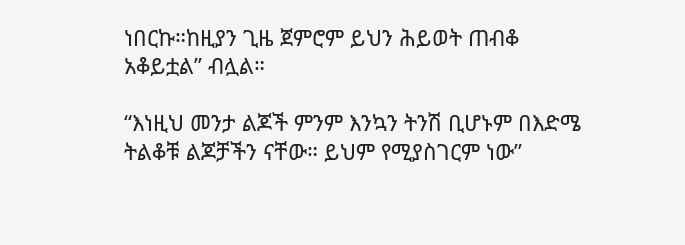ነበርኩ።ከዚያን ጊዜ ጀምሮም ይህን ሕይወት ጠብቆ አቆይቷል” ብሏል።

“እነዚህ መንታ ልጆች ምንም እንኳን ትንሽ ቢሆኑም በእድሜ ትልቆቹ ልጆቻችን ናቸው። ይህም የሚያስገርም ነው”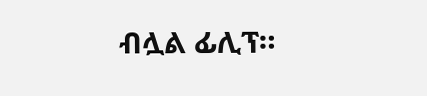ብሏል ፊሊፕ።